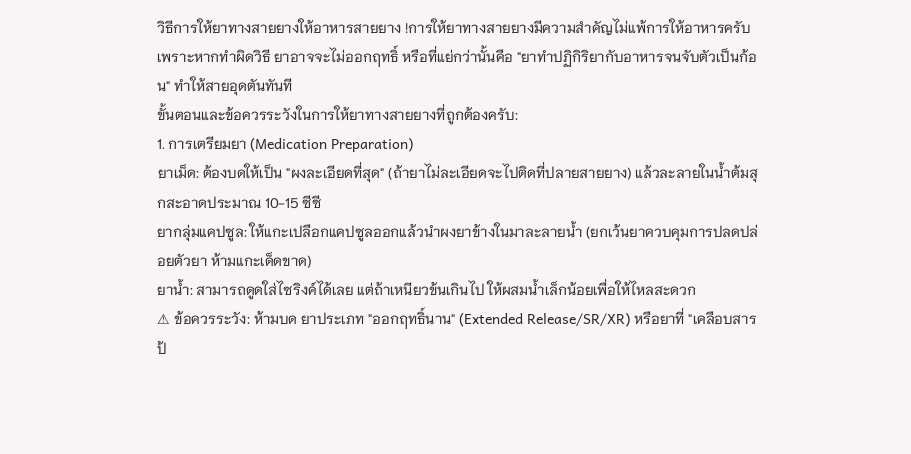วิธีการให้ยาทางสายยางให้อาหารสายยาง !การให้ยาทางสายยางมีความสำคัญไม่แพ้การให้อาหารครับ เพราะหากทำผิดวิธี ยาอาจจะไม่ออกฤทธิ์ หรือที่แย่กว่านั้นคือ "ยาทำปฏิกิริยากับอาหารจนจับตัวเป็นก้อน" ทำให้สายอุดตันทันที
ขั้นตอนและข้อควรระวังในการให้ยาทางสายยางที่ถูกต้องครับ:
1. การเตรียมยา (Medication Preparation)
ยาเม็ด: ต้องบดให้เป็น "ผงละเอียดที่สุด" (ถ้ายาไม่ละเอียดจะไปติดที่ปลายสายยาง) แล้วละลายในน้ำต้มสุกสะอาดประมาณ 10-15 ซีซี
ยากลุ่มแคปซูล: ให้แกะเปลือกแคปซูลออกแล้วนำผงยาข้างในมาละลายน้ำ (ยกเว้นยาควบคุมการปลดปล่อยตัวยา ห้ามแกะเด็ดขาด)
ยาน้ำ: สามารถดูดใส่ไซริงค์ได้เลย แต่ถ้าเหนียวข้นเกินไป ให้ผสมน้ำเล็กน้อยเพื่อให้ไหลสะดวก
⚠ ข้อควรระวัง: ห้ามบด ยาประเภท "ออกฤทธิ์นาน" (Extended Release/SR/XR) หรือยาที่ "เคลือบสารป้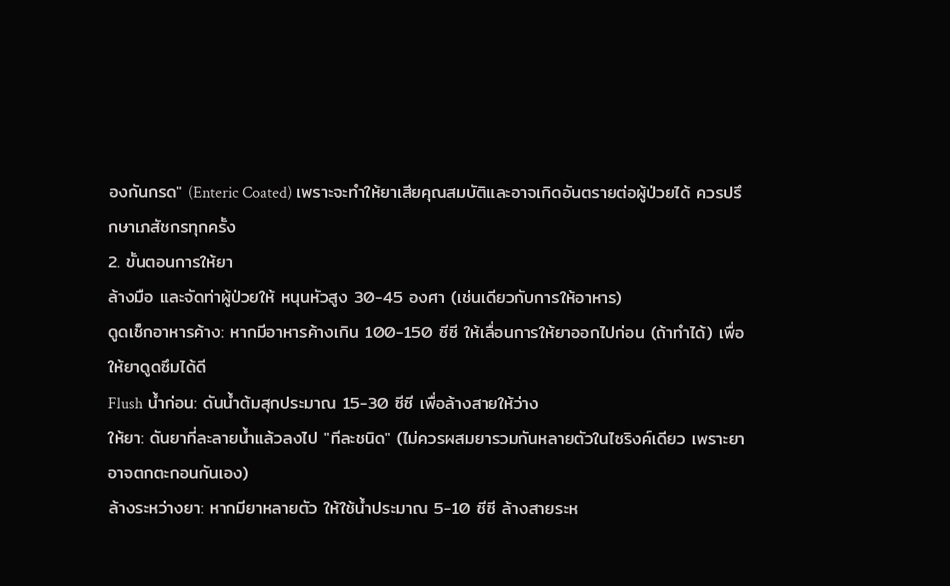องกันกรด" (Enteric Coated) เพราะจะทำให้ยาเสียคุณสมบัติและอาจเกิดอันตรายต่อผู้ป่วยได้ ควรปรึกษาเภสัชกรทุกครั้ง
2. ขั้นตอนการให้ยา
ล้างมือ และจัดท่าผู้ป่วยให้ หนุนหัวสูง 30-45 องศา (เช่นเดียวกับการให้อาหาร)
ดูดเช็กอาหารค้าง: หากมีอาหารค้างเกิน 100-150 ซีซี ให้เลื่อนการให้ยาออกไปก่อน (ถ้าทำได้) เพื่อให้ยาดูดซึมได้ดี
Flush น้ำก่อน: ดันน้ำต้มสุกประมาณ 15-30 ซีซี เพื่อล้างสายให้ว่าง
ให้ยา: ดันยาที่ละลายน้ำแล้วลงไป "ทีละชนิด" (ไม่ควรผสมยารวมกันหลายตัวในไซริงค์เดียว เพราะยาอาจตกตะกอนกันเอง)
ล้างระหว่างยา: หากมียาหลายตัว ให้ใช้น้ำประมาณ 5-10 ซีซี ล้างสายระห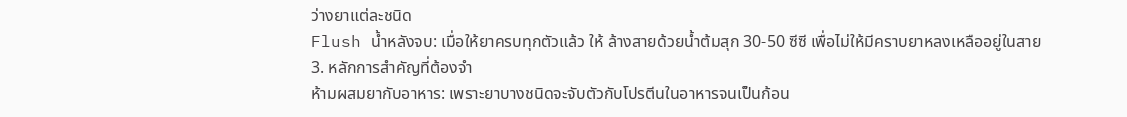ว่างยาแต่ละชนิด
Flush น้ำหลังจบ: เมื่อให้ยาครบทุกตัวแล้ว ให้ ล้างสายด้วยน้ำต้มสุก 30-50 ซีซี เพื่อไม่ให้มีคราบยาหลงเหลืออยู่ในสาย
3. หลักการสำคัญที่ต้องจำ
ห้ามผสมยากับอาหาร: เพราะยาบางชนิดจะจับตัวกับโปรตีนในอาหารจนเป็นก้อน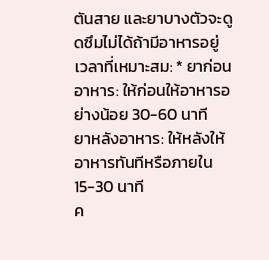ตันสาย และยาบางตัวจะดูดซึมไม่ได้ถ้ามีอาหารอยู่
เวลาที่เหมาะสม: * ยาก่อนอาหาร: ให้ก่อนให้อาหารอย่างน้อย 30-60 นาที
ยาหลังอาหาร: ให้หลังให้อาหารทันทีหรือภายใน 15-30 นาที
ค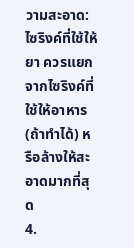วามสะอาด: ไซริงค์ที่ใช้ให้ยา ควรแยกจากไซริงค์ที่ใช้ให้อาหาร (ถ้าทำได้) หรือล้างให้สะอาดมากที่สุด
4.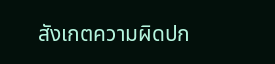สังเกตความผิดปก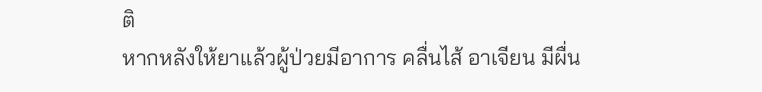ติ
หากหลังให้ยาแล้วผู้ป่วยมีอาการ คลื่นไส้ อาเจียน มีผื่น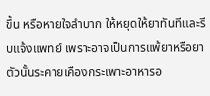ขึ้น หรือหายใจลำบาก ให้หยุดให้ยาทันทีและรีบแจ้งแพทย์ เพราะอาจเป็นการแพ้ยาหรือยาตัวนั้นระคายเคืองกระเพาะอาหารอ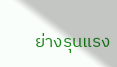ย่างรุนแรง